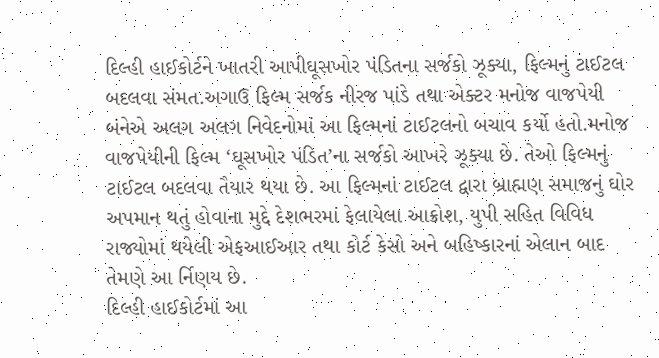દિલ્હી હાઈકોર્ટને ખાતરી આપીઘૂસખોર પંડિતના સર્જકો ઝૂક્યા, ફિલ્મનું ટાઈટલ બદલવા સંમત.અગાઉ ફિલ્મ સર્જક નીરજ પાંડે તથા એક્ટર મનોજ વાજપેયી બંનેએ અલગ અલગ નિવેદનોમાં આ ફિલ્મનાં ટાઈટલનો બચાવ કર્યો હતો.મનોજ વાજપેયીની ફિલ્મ ‘ઘૂસખોર પંડિત’ના સર્જકો આખરે ઝૂક્યા છે. તેઓ ફિલ્મનું ટાઈટલ બદલવા તૈયાર થયા છે. આ ફિલ્મનાં ટાઈટલ દ્વારા બ્રાહ્મણ સમાજનું ઘોર અપમાન થતું હોવાના મુદ્દે દેશભરમાં ફેલાયેલા આક્રોશ, યુપી સહિત વિવિધ રાજ્યોમાં થયેલી એફઆઈઆર તથા કોર્ટ કેસો અને બહિષ્કારનાં એલાન બાદ તેમણે આ ર્નિણય છે.
દિલ્હી હાઈકોર્ટમાં આ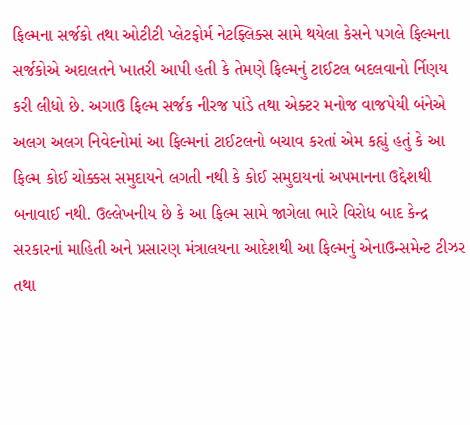ફિલ્મના સર્જકો તથા ઓટીટી પ્લેટફોર્મ નેટફ્લિક્સ સામે થયેલા કેસને પગલે ફિલ્મના સર્જકોએ અદાલતને ખાતરી આપી હતી કે તેમણે ફિલ્મનું ટાઈટલ બદલવાનો ર્નિણય કરી લીધો છે. અગાઉ ફિલ્મ સર્જક નીરજ પાંડે તથા એક્ટર મનોજ વાજપેયી બંનેએ અલગ અલગ નિવેદનોમાં આ ફિલ્મનાં ટાઈટલનો બચાવ કરતાં એમ કહ્યું હતું કે આ ફિલ્મ કોઈ ચોક્કસ સમુદાયને લગતી નથી કે કોઈ સમુદાયનાં અપમાનના ઉદ્દેશથી બનાવાઈ નથી. ઉલ્લેખનીય છે કે આ ફિલ્મ સામે જાગેલા ભારે વિરોધ બાદ કેન્દ્ર સરકારનાં માહિતી અને પ્રસારણ મંત્રાલયના આદેશથી આ ફિલ્મનું એનાઉન્સમેન્ટ ટીઝર તથા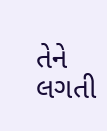તેને લગતી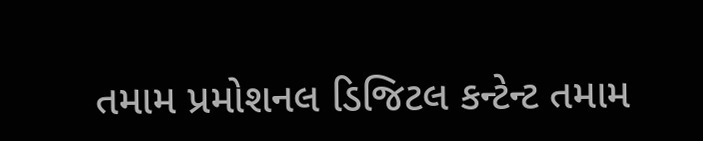તમામ પ્રમોશનલ ડિજિટલ કન્ટેન્ટ તમામ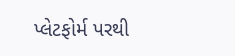પ્લેટફોર્મ પરથી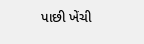પાછી ખેંચી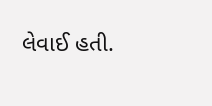લેવાઈ હતી.